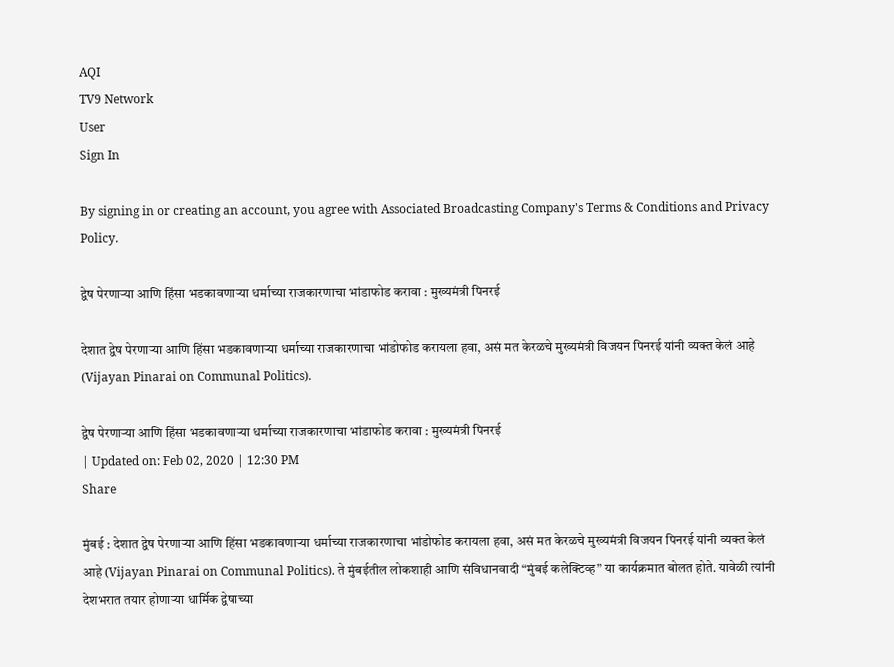AQI
TV9 Network
User
Sign In

By signing in or creating an account, you agree with Associated Broadcasting Company's Terms & Conditions and Privacy Policy.

द्वेष पेरणाऱ्या आणि हिंसा भडकावणाऱ्या धर्माच्या राजकारणाचा भांडाफोड करावा : मुख्यमंत्री पिनरई

देशात द्वेष पेरणाऱ्या आणि हिंसा भडकावणाऱ्या धर्माच्या राजकारणाचा भांडोफोड करायला हवा, असं मत केरळचे मुख्यमंत्री विजयन पिनरई यांनी व्यक्त केलं आहे (Vijayan Pinarai on Communal Politics).

द्वेष पेरणाऱ्या आणि हिंसा भडकावणाऱ्या धर्माच्या राजकारणाचा भांडाफोड करावा : मुख्यमंत्री पिनरई
| Updated on: Feb 02, 2020 | 12:30 PM
Share

मुंबई : देशात द्वेष पेरणाऱ्या आणि हिंसा भडकावणाऱ्या धर्माच्या राजकारणाचा भांडोफोड करायला हवा, असं मत केरळचे मुख्यमंत्री विजयन पिनरई यांनी व्यक्त केलं आहे (Vijayan Pinarai on Communal Politics). ते मुंबईतील लोकशाही आणि संविधानवादी “मुंबई कलेक्टिव्ह” या कार्यक्रमात बोलत होते. यावेळी त्यांनी देशभरात तयार होणाऱ्या धार्मिक द्वेषाच्या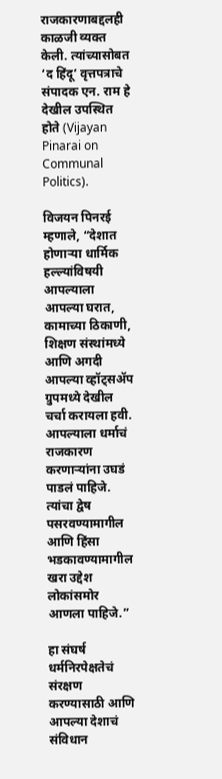राजकारणाबद्दलही काळजी व्यक्त केली. त्यांच्यासोबत ‘द हिंदू’ वृत्तपत्राचे संपादक एन. राम हे देखील उपस्थित होते (Vijayan Pinarai on Communal Politics).

विजयन पिनरई म्हणाले, “देशात होणाऱ्या धार्मिक हल्ल्यांविषयी आपल्याला आपल्या घरात, कामाच्या ठिकाणी, शिक्षण संस्थांमध्ये आणि अगदी आपल्या व्हॉट्सॲप ग्रुपमध्ये देखील चर्चा करायला हवी. आपल्याला धर्माचं राजकारण करणाऱ्यांना उघडं पाडलं पाहिजे. त्यांचा द्वेष पसरवण्यामागील आणि हिंसा भडकावण्यामागील खरा उद्देश लोकांसमोर आणला पाहिजे.”

हा संघर्ष धर्मनिरपेक्षतेचं संरक्षण करण्यासाठी आणि आपल्या देशाचं संविधान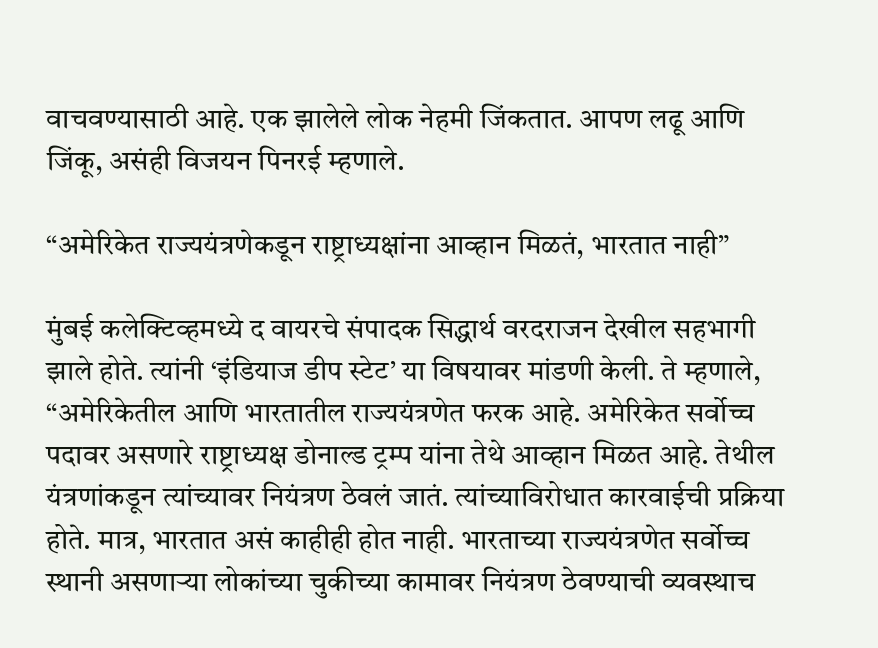वाचवण्यासाठी आहे. एक झालेले लोक नेहमी जिंकतात. आपण लढू आणि जिंकू, असंही विजयन पिनरई म्हणाले.

“अमेरिकेत राज्ययंत्रणेकडून राष्ट्राध्यक्षांना आव्हान मिळतं, भारतात नाही”

मुंबई कलेक्टिव्हमध्ये द वायरचे संपादक सिद्धार्थ वरदराजन देखील सहभागी झाले होते. त्यांनी ‘इंडियाज डीप स्टेट’ या विषयावर मांडणी केली. ते म्हणाले, “अमेरिकेतील आणि भारतातील राज्ययंत्रणेत फरक आहे. अमेरिकेत सर्वोच्च पदावर असणारे राष्ट्राध्यक्ष डोनाल्ड ट्रम्प यांना तेथे आव्हान मिळत आहे. तेथील यंत्रणांकडून त्यांच्यावर नियंत्रण ठेवलं जातं. त्यांच्याविरोधात कारवाईची प्रक्रिया होते. मात्र, भारतात असं काहीही होत नाही. भारताच्या राज्ययंत्रणेत सर्वोच्च स्थानी असणाऱ्या लोकांच्या चुकीच्या कामावर नियंत्रण ठेवण्याची व्यवस्थाच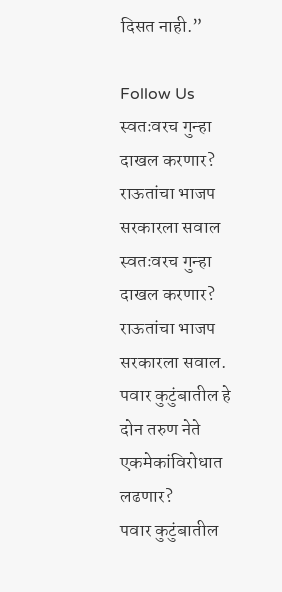दिसत नाही.”

Follow Us
स्वतःवरच गुन्हा दाखल करणार? राऊतांचा भाजप सरकारला सवाल
स्वतःवरच गुन्हा दाखल करणार? राऊतांचा भाजप सरकारला सवाल.
पवार कुटुंबातील हे दोन तरुण नेते एकमेकांविरोधात लढणार?
पवार कुटुंबातील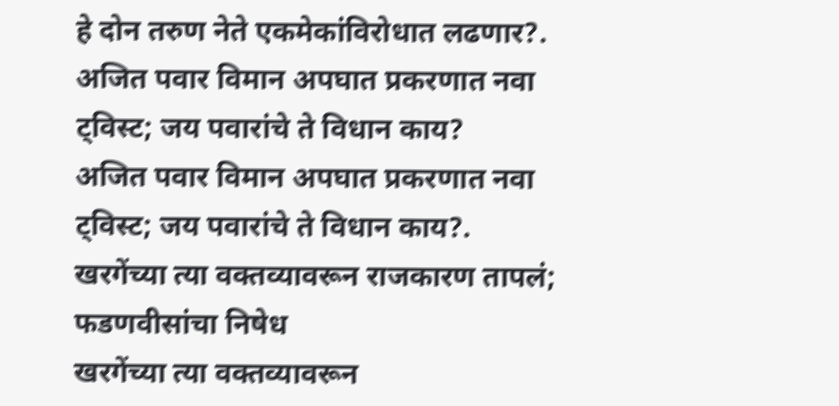हे दोन तरुण नेते एकमेकांविरोधात लढणार?.
अजित पवार विमान अपघात प्रकरणात नवा ट्विस्ट; जय पवारांचे ते विधान काय?
अजित पवार विमान अपघात प्रकरणात नवा ट्विस्ट; जय पवारांचे ते विधान काय?.
खरगेंच्या त्या वक्तव्यावरून राजकारण तापलं; फडणवीसांचा निषेध
खरगेंच्या त्या वक्तव्यावरून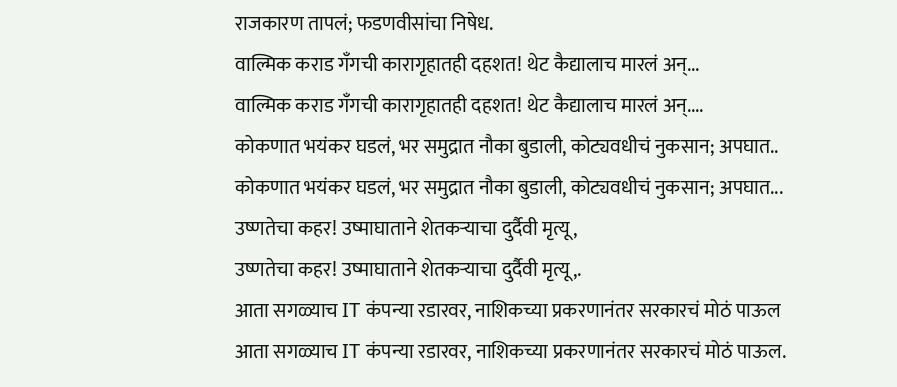राजकारण तापलं; फडणवीसांचा निषेध.
वाल्मिक कराड गँगची कारागृहातही दहशत! थेट कैद्यालाच मारलं अन्...
वाल्मिक कराड गँगची कारागृहातही दहशत! थेट कैद्यालाच मारलं अन्....
कोकणात भयंकर घडलं, भर समुद्रात नौका बुडाली, कोट्यवधीचं नुकसान; अपघात..
कोकणात भयंकर घडलं, भर समुद्रात नौका बुडाली, कोट्यवधीचं नुकसान; अपघात...
उष्णतेचा कहर! उष्माघाताने शेतकऱ्याचा दुर्दैवी मृत्यू,
उष्णतेचा कहर! उष्माघाताने शेतकऱ्याचा दुर्दैवी मृत्यू,.
आता सगळ्याच IT कंपन्या रडारवर, नाशिकच्या प्रकरणानंतर सरकारचं मोठं पाऊल
आता सगळ्याच IT कंपन्या रडारवर, नाशिकच्या प्रकरणानंतर सरकारचं मोठं पाऊल.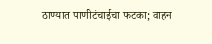ठाण्यात पाणीटंचाईचा फटका; वाहन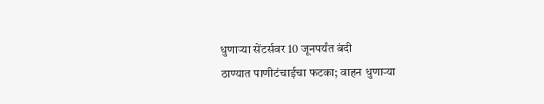धुणाऱ्या सेंटर्सवर 10 जूनपर्यंत बंदी
ठाण्यात पाणीटंचाईचा फटका; वाहन धुणाऱ्या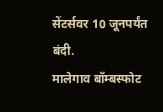सेंटर्सवर 10 जूनपर्यंत बंदी.
मालेगाव बॉम्बस्फोट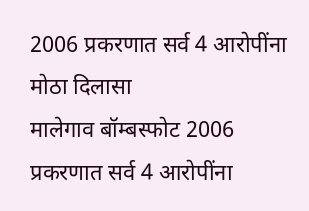2006 प्रकरणात सर्व 4 आरोपींना मोठा दिलासा
मालेगाव बॉम्बस्फोट 2006 प्रकरणात सर्व 4 आरोपींना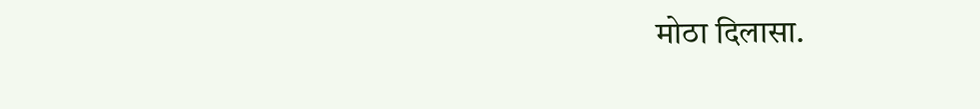मोठा दिलासा.